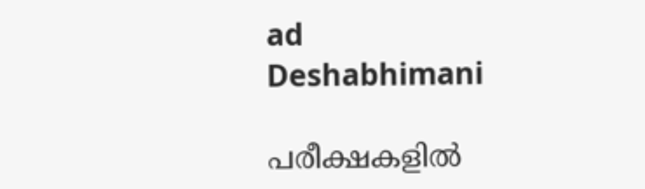ad
Deshabhimani

പരീക്ഷകളിൽ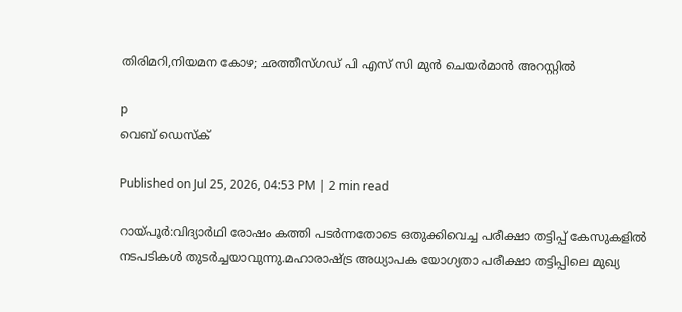തിരിമറി,നിയമന കോഴ; ഛത്തീസ്ഗഡ് പി എസ് സി മുൻ ചെയർമാൻ അറസ്റ്റിൽ

p
വെബ് ഡെസ്ക്

Published on Jul 25, 2026, 04:53 PM | 2 min read

റായ്പൂർ:വിദ്യാര്‍ഥി രോഷം കത്തി പടര്‍ന്നതോടെ ഒതുക്കിവെച്ച പരീക്ഷാ തട്ടിപ്പ് കേസുകളിൽ നടപടികൾ തുടര്‍ച്ചയാവുന്നു.മഹാരാഷ്ട്ര അധ്യാപക യോഗ്യതാ പരീക്ഷാ തട്ടിപ്പിലെ മുഖ്യ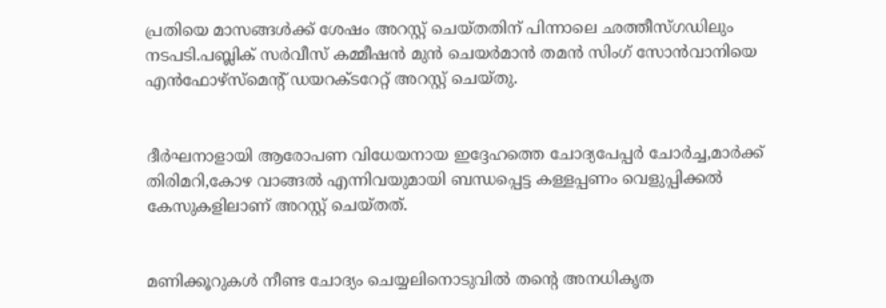പ്രതിയെ മാസങ്ങൾക്ക് ശേഷം അറസ്റ്റ് ചെയ്തതിന് പിന്നാലെ ഛത്തീസ്ഗഡിലും നടപടി.പബ്ലിക് സർവീസ് കമ്മീഷൻ മുൻ ചെയർമാൻ തമൻ സിംഗ് സോൻവാനിയെ എൻഫോഴ്‌സ്‌മെന്റ് ഡയറക്ടറേറ്റ് അറസ്റ്റ് ചെയ്തു.


ദീര്‍ഘനാളായി ആരോപണ വിധേയനായ ഇദ്ദേഹത്തെ ചോദ്യപേപ്പർ ചോർച്ച,മാർക്ക് തിരിമറി,കോഴ വാങ്ങൽ എന്നിവയുമായി ബന്ധപ്പെട്ട കള്ളപ്പണം വെളുപ്പിക്കൽ കേസുകളിലാണ് അറസ്റ്റ് ചെയ്തത്.


മണിക്കൂറുകൾ നീണ്ട ചോദ്യം ചെയ്യലിനൊടുവിൽ തന്റെ അനധികൃത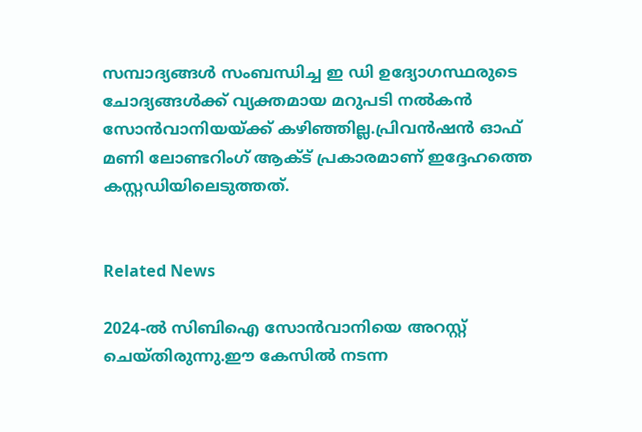സമ്പാദ്യങ്ങൾ സംബന്ധിച്ച ഇ ഡി ഉദ്യോഗസ്ഥരുടെ ചോദ്യങ്ങൾക്ക് വ്യക്തമായ മറുപടി നൽകൻ സോൻവാനിയയ്ക്ക് കഴിഞ്ഞില്ല.പ്രിവൻഷൻ ഓഫ് മണി ലോണ്ടറിംഗ് ആക്ട് പ്രകാരമാണ് ഇദ്ദേഹത്തെ കസ്റ്റഡിയിലെടുത്തത്.


Related News

2024-ൽ സിബിഐ സോൻവാനിയെ അറസ്റ്റ് ചെയ്തിരുന്നു.ഈ കേസിൽ നടന്ന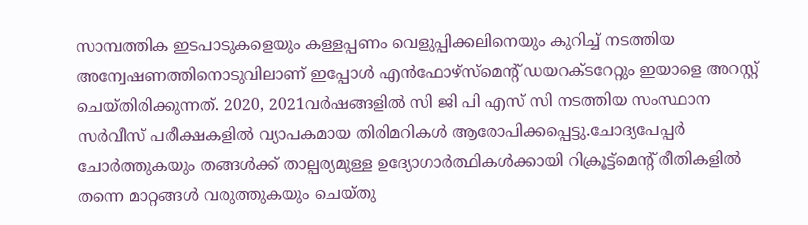സാമ്പത്തിക ഇടപാടുകളെയും കള്ളപ്പണം വെളുപ്പിക്കലിനെയും കുറിച്ച് നടത്തിയ അന്വേഷണത്തിനൊടുവിലാണ് ഇപ്പോൾ എൻഫോഴ്‌സ്‌മെന്റ് ഡയറക്ടറേറ്റും ഇയാളെ അറസ്റ്റ് ചെയ്തിരിക്കുന്നത്. 2020, 2021വർഷങ്ങളിൽ സി ജി പി എസ് സി നടത്തിയ സംസ്ഥാന സർവീസ് പരീക്ഷകളിൽ വ്യാപകമായ തിരിമറികൾ ആരോപിക്കപ്പെട്ടു.ചോദ്യപേപ്പർ ചോർത്തുകയും തങ്ങൾക്ക് താല്പര്യമുള്ള ഉദ്യോഗാർത്ഥികൾക്കായി റിക്രൂട്ട്‌മെന്റ് രീതികളിൽ തന്നെ മാറ്റങ്ങൾ വരുത്തുകയും ചെയ്തു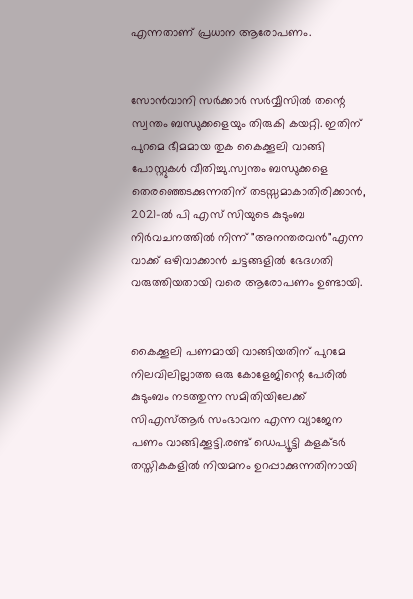എന്നതാണ് പ്രധാന ആരോപണം.


സോൻവാനി സര്‍ക്കാര്‍ സര്‍വ്വീസിൽ തന്റെ സ്വന്തം ബന്ധുക്കളെയും തിരുകി കയറ്റി. ഇതിന് പുറമെ ഭീമമായ തുക കൈക്കൂലി വാങ്ങി പോസ്റ്റുകൾ വീതിച്ചു.സ്വന്തം ബന്ധുക്കളെ തെരഞ്ഞെടക്കുന്നതിന് തടസ്സമാകാതിരിക്കാൻ, 2021-ൽ പി എസ് സിയുടെ കുടുംബ നിർവചനത്തിൽ നിന്ന് "അനന്തരവൻ"എന്ന വാക്ക് ഒഴിവാക്കാൻ ചട്ടങ്ങളിൽ ഭേദഗതി വരുത്തിയതായി വരെ ആരോപണം ഉണ്ടായി.


കൈക്കൂലി പണമായി വാങ്ങിയതിന് പുറമേ നിലവിലില്ലാത്ത ഒരു കോളേജിന്റെ പേരിൽ കുടുംബം നടത്തുന്ന സമിതിയിലേക്ക് സിഎസ്ആർ സംഭാവന എന്ന വ്യാജേന പണം വാങ്ങിക്കൂട്ടി.രണ്ട് ഡെപ്യൂട്ടി കളക്ടർ തസ്തികകളിൽ നിയമനം ഉറപ്പാക്കുന്നതിനായി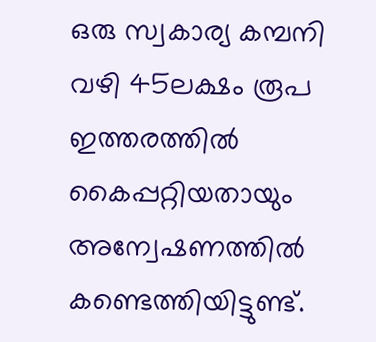ഒരു സ്വകാര്യ കമ്പനി വഴി 45ലക്ഷം രൂപ ഇത്തരത്തിൽ കൈപ്പറ്റിയതായും അന്വേഷണത്തിൽ കണ്ടെത്തിയിട്ടുണ്ട്.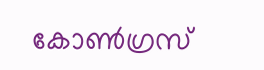കോൺഗ്രസ്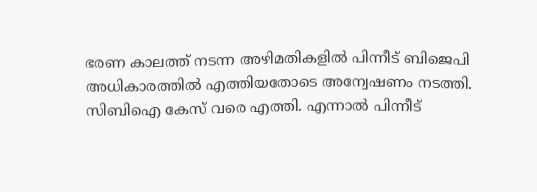ഭരണ കാലത്ത് നടന്ന അഴിമതികളിൽ പിന്നീട് ബിജെപി അധികാരത്തിൽ എത്തിയതോടെ അന്വേഷണം നടത്തി. സിബിഐ കേസ് വരെ എത്തി. എന്നാൽ പിന്നീട്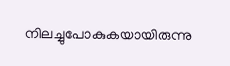നിലച്ചുപോകുകയായിരുന്നു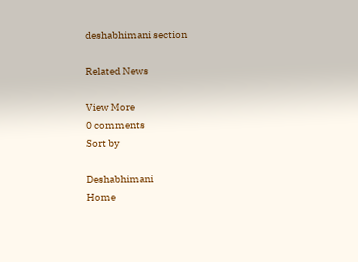deshabhimani section

Related News

View More
0 comments
Sort by

Deshabhimani
Home